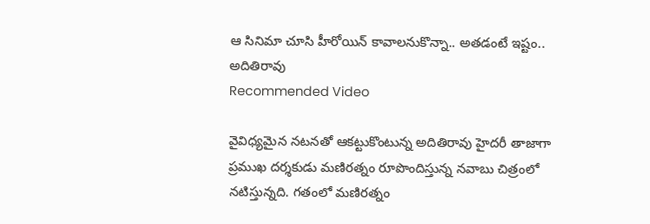ఆ సినిమా చూసి హీరోయిన్ కావాలనుకొన్నా.. అతడంటే ఇష్టం.. అదితిరావు
Recommended Video

వైవిధ్యమైన నటనతో ఆకట్టుకొంటున్న అదితిరావు హైదరీ తాజాగా ప్రముఖ దర్శకుడు మణిరత్నం రూపొందిస్తున్న నవాబు చిత్రంలో నటిస్తున్నది. గతంలో మణిరత్నం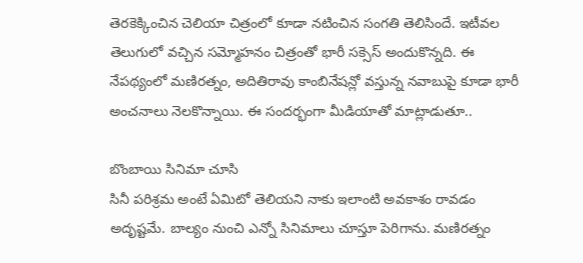తెరకెక్కించిన చెలియా చిత్రంలో కూడా నటించిన సంగతి తెలిసిందే. ఇటీవల తెలుగులో వచ్చిన సమ్మోహనం చిత్రంతో భారీ సక్సెస్ అందుకొన్నది. ఈ నేపథ్యంలో మణిరత్నం, అదితిరావు కాంబినేషన్లో వస్తున్న నవాబుపై కూడా భారీ అంచనాలు నెలకొన్నాయి. ఈ సందర్భంగా మీడియాతో మాట్లాడుతూ..

బొంబాయి సినిమా చూసి
సినీ పరిశ్రమ అంటే ఏమిటో తెలియని నాకు ఇలాంటి అవకాశం రావడం అదృష్టమే. బాల్యం నుంచి ఎన్నో సినిమాలు చూస్తూ పెరిగాను. మణిరత్నం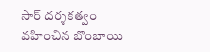సార్ దర్శకత్వం వహించిన బొంబాయి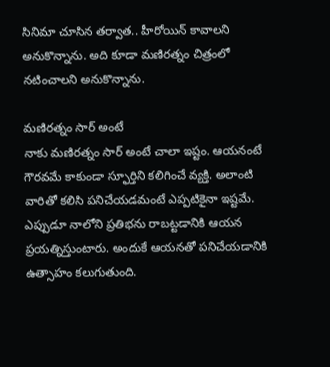సినిమా చూసిన తర్వాత.. హీరోయిన్ కావాలని అనుకొన్నాను. అది కూడా మణిరత్నం చిత్రంలో నటించాలని అనుకొన్నాను.

మణిరత్నం సార్ అంటే
నాకు మణిరత్నం సార్ అంటే చాలా ఇష్టం. ఆయనంటే గౌరవమే కాకుండా స్ఫూర్తిని కలిగించే వ్యక్తి. అలాంటి వారితో కలిసి పనిచేయడమంటే ఎప్పటికైనా ఇష్టమే. ఎప్పుడూ నాలోని ప్రతిభను రాబట్టడానికి ఆయన ప్రయత్నిస్తుంటారు. అందుకే ఆయనతో పనిచేయడానికి ఉత్సాహం కలుగుతుంది.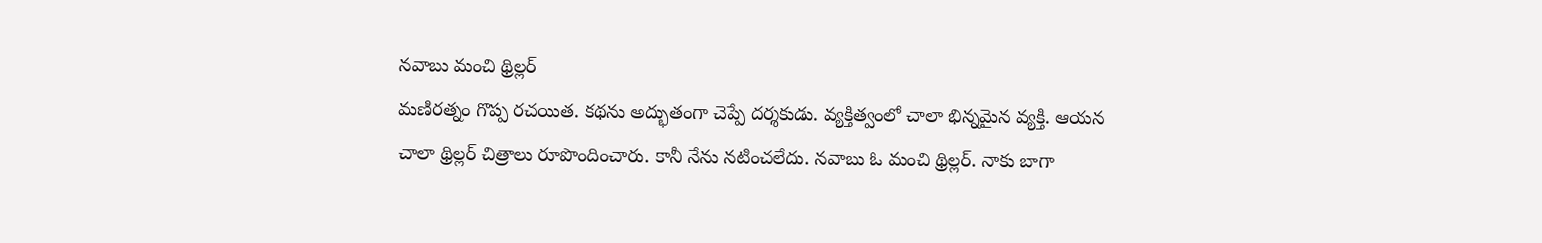నవాబు మంచి థ్రిల్లర్
మణిరత్నం గొప్ప రచయిత. కథను అద్భుతంగా చెప్పే దర్శకుడు. వ్యక్తిత్వంలో చాలా భిన్నమైన వ్యక్తి. ఆయన చాలా థ్రిల్లర్ చిత్రాలు రూపొందించారు. కానీ నేను నటించలేదు. నవాబు ఓ మంచి థ్రిల్లర్. నాకు బాగా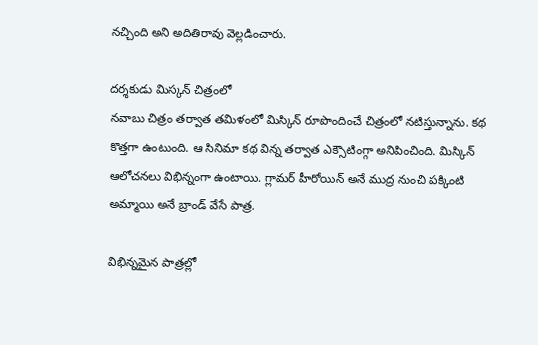నచ్చింది అని అదితిరావు వెల్లడించారు.

దర్శకుడు మిస్కన్ చిత్రంలో
నవాబు చిత్రం తర్వాత తమిళంలో మిస్కిన్ రూపొందించే చిత్రంలో నటిస్తున్నాను. కథ కొత్తగా ఉంటుంది. ఆ సినిమా కథ విన్న తర్వాత ఎక్సౌటింగ్గా అనిపించింది. మిస్కిన్ ఆలోచనలు విభిన్నంగా ఉంటాయి. గ్లామర్ హీరోయిన్ అనే ముద్ర నుంచి పక్కింటి అమ్మాయి అనే బ్రాండ్ వేసే పాత్ర.

విభిన్నమైన పాత్రల్లో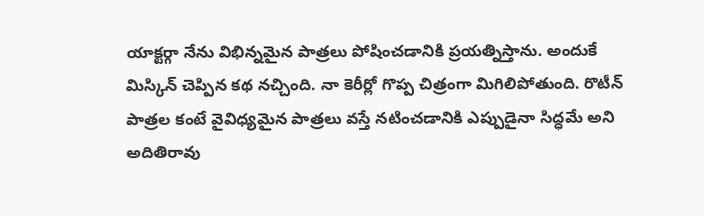యాక్టర్గా నేను విభిన్నమైన పాత్రలు పోషించడానికి ప్రయత్నిస్తాను. అందుకే మిస్కిన్ చెప్పిన కథ నచ్చింది. నా కెరీర్లో గొప్ప చిత్రంగా మిగిలిపోతుంది. రొటీన్ పాత్రల కంటే వైవిధ్యమైన పాత్రలు వస్తే నటించడానికి ఎప్పుడైనా సిద్ధమే అని అదితిరావు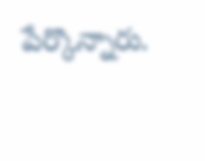పేర్కొన్నారు.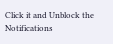Click it and Unblock the Notifications